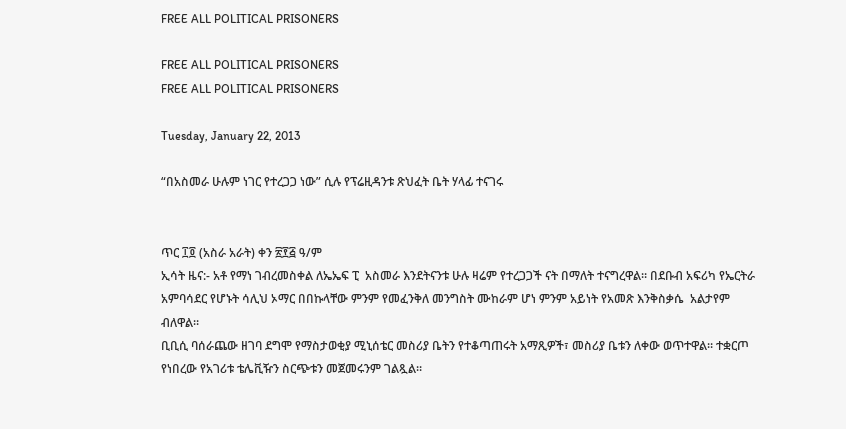FREE ALL POLITICAL PRISONERS

FREE ALL POLITICAL PRISONERS
FREE ALL POLITICAL PRISONERS

Tuesday, January 22, 2013

“በአስመራ ሁሉም ነገር የተረጋጋ ነው” ሲሉ የፕሬዚዳንቱ ጽህፈት ቤት ሃላፊ ተናገሩ


ጥር ፲፬ (አስራ አራት) ቀን ፳፻፭ ዓ/ም
ኢሳት ዜና:- አቶ የማነ ገብረመስቀል ለኤኤፍ ፒ  አስመራ እንደትናንቱ ሁሉ ዛሬም የተረጋጋች ናት በማለት ተናግረዋል። በደቡብ አፍሪካ የኤርትራ አምባሳደር የሆኑት ሳሊህ ኦማር በበኩላቸው ምንም የመፈንቅለ መንግስት ሙከራም ሆነ ምንም አይነት የአመጽ እንቅስቃሴ  አልታየም ብለዋል።
ቢቢሲ ባሰራጨው ዘገባ ደግሞ የማስታወቂያ ሚኒሰቴር መስሪያ ቤትን የተቆጣጠሩት አማጺዎች፣ መስሪያ ቤቱን ለቀው ወጥተዋል። ተቋርጦ የነበረው የአገሪቱ ቴሌቪዥን ስርጭቱን መጀመሩንም ገልጿል።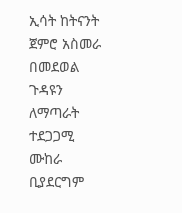ኢሳት ከትናንት ጀምሮ አስመራ በመደወል ጉዳዩን ለማጣራት ተደጋጋሚ ሙከራ ቢያደርግም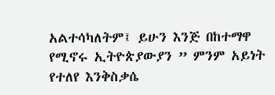አልተሳካለትም፤ ይሁን እንጅ በከተማዋ የሚኖሩ ኢትዮጵያውያን ” ምንም አይነት የተለየ እንቅስቃሴ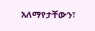አለማየታቸውን፣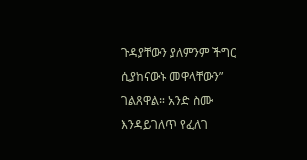ጉዳያቸውን ያለምንም ችግር ሲያከናውኑ መዋላቸውን” ገልጸዋል። አንድ ስሙ እንዳይገለጥ የፈለገ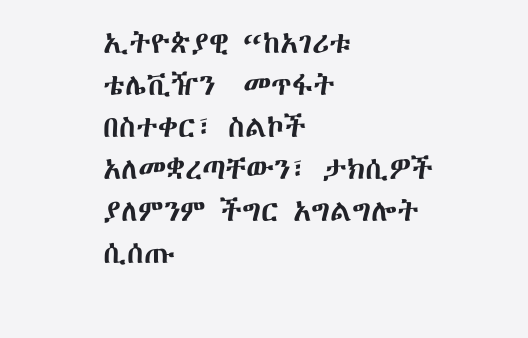ኢትዮጵያዊ “ከአገሪቱ ቴሌቪዥን  መጥፋት በስተቀር፣ ስልኮች አለመቋረጣቸውን፣ ታክሲዎች ያለምንም ችግር አግልግሎት ሲሰጡ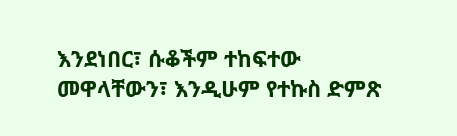እንደነበር፣ ሱቆችም ተከፍተው መዋላቸውን፣ እንዲሁም የተኩስ ድምጽ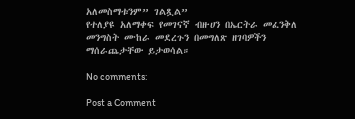አለመስማቱንም” ገልጿል”
የተለያዩ አለማቀፍ የመገናኛ ብዙሀን በኤርትራ መፈንቅለ መንግስት ሙከራ መደረጉን በመግለጽ ዘገባዎችን ማሰራጨታቸው ይታወሳል።

No comments:

Post a Comment